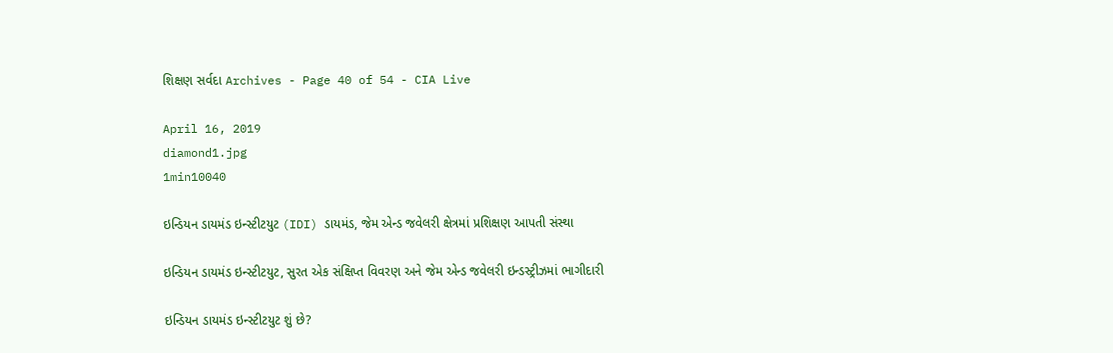શિક્ષણ સર્વદા Archives - Page 40 of 54 - CIA Live

April 16, 2019
diamond1.jpg
1min10040

ઇન્ડિયન ડાયમંડ ઇન્સ્ટીટયુટ (IDI) ડાયમંડ, જેમ એન્ડ જવેલરી ક્ષેત્રમાં પ્રશિક્ષણ આપતી સંસ્થા

ઇન્ડિયન ડાયમંડ ઇન્સ્ટીટયુટ, સુરત એક સંક્ષિપ્ત વિવરણ અને જેમ એન્ડ જવેલરી ઇન્ડસ્ટ્રીઝમાં ભાગીદારી

ઇન્ડિયન ડાયમંડ ઇન્સ્ટીટયુટ શું છે?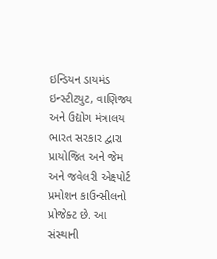ઇન્ડિયન ડાયમંડ ઇન્સ્ટીટયુટ, વાણિજ્ય અને ઉદ્યોગ મંત્રાલય ભારત સરકાર દ્વારા પ્રાયોજિત અને જેમ અને જવેલરી એક્ષ્પોર્ટ પ્રમોશન કાઉન્સીલનો પ્રોજેક્ટ છે. આ સંસ્થાની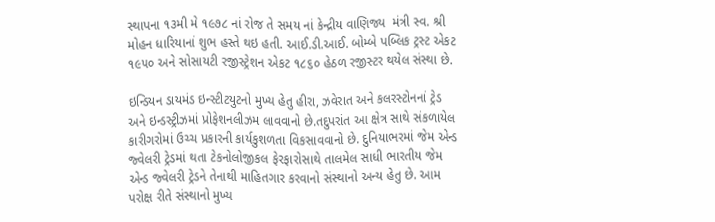સ્થાપના ૧૩મી મે ૧૯૭૮ નાં રોજ તે સમય નાં કેન્દ્રીય વાણિજ્ય  મંત્રી સ્વ. શ્રી મોહન ધારિયાનાં શુભ હસ્તે થઇ હતી. આઈ.ડી.આઈ. બોમ્બે પબ્લિક ટ્રસ્ટ એકટ ૧૯૫૦ અને સોસાયટી રજીસ્ટ્રેશન એકટ ૧૮૬૦ હેઠળ રજીસ્ટર થયેલ સંસ્થા છે.

ઇન્ડિયન ડાયમંડ ઇન્સ્ટીટયુટનો મુખ્ય હેતુ હીરા, ઝવેરાત અને કલરસ્ટોનનાં ટ્રેડ અને ઇન્ડસ્ટ્રીઝમાં પ્રોફેશનલીઝમ લાવવાનો છે.તદુપરાંત આ ક્ષેત્ર સાથે સંકળાયેલ કારીગરોમાં ઉચ્ચ પ્રકારની કાર્યકુશળતા વિકસાવવાનો છે. દુનિયાભરમાં જેમ એન્ડ જ્વેલરી ટ્રેડમાં થતા ટેકનોલોજીકલ ફેરફારોસાથે તાલમેલ સાધી ભારતીય જેમ એન્ડ જ્વેલરી ટ્રેડને તેનાથી માહિતગાર કરવાનો સંસ્થાનો અન્ય હેતુ છે. આમ પરોક્ષ રીતે સંસ્થાનો મુખ્ય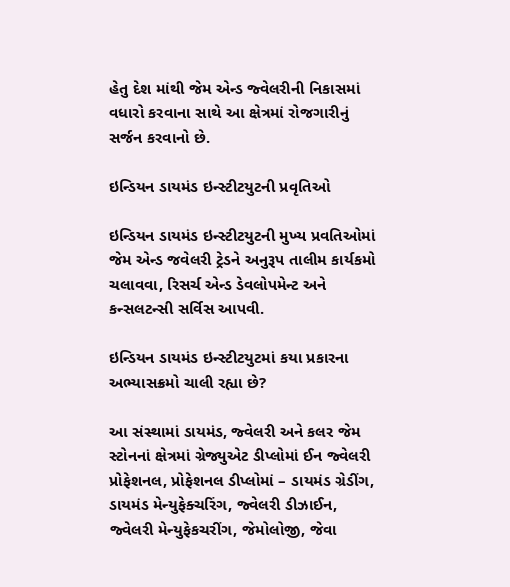હેતુ દેશ માંથી જેમ એન્ડ જ્વેલરીની નિકાસમાં વધારો કરવાના સાથે આ ક્ષેત્રમાં રોજગારીનું સર્જન કરવાનો છે.

ઇન્ડિયન ડાયમંડ ઇન્સ્ટીટયુટની પ્રવૃતિઓ

ઇન્ડિયન ડાયમંડ ઇન્સ્ટીટયુટની મુખ્ય પ્રવતિઓમાં જેમ એન્ડ જવેલરી ટ્રેડને અનુરૂપ તાલીમ કાર્યકમો ચલાવવા, રિસર્ચ એન્ડ ડેવલોપમેન્ટ અને કન્સલટન્સી સર્વિસ આપવી.

ઇન્ડિયન ડાયમંડ ઇન્સ્ટીટયુટમાં કયા પ્રકારના અભ્યાસક્રમો ચાલી રહ્યા છે?

આ સંસ્થામાં ડાયમંડ, જ્વેલરી અને કલર જેમ સ્ટોનનાં ક્ષેત્રમાં ગ્રેજ્યુએટ ડીપ્લોમાં ઈન જ્વેલરી પ્રોફેશનલ, પ્રોફેશનલ ડીપ્લોમાં – ડાયમંડ ગ્રેડીંગ, ડાયમંડ મેન્યુફેક્ચરિંગ, જ્વેલરી ડીઝાઈન, જ્વેલરી મેન્યુફેકચરીંગ, જેમોલોજી, જેવા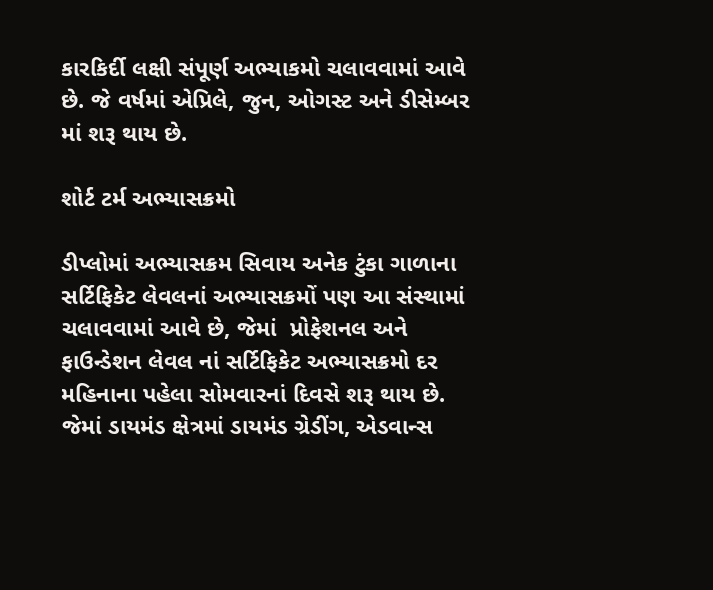કારકિર્દી લક્ષી સંપૂર્ણ અભ્યાકમો ચલાવવામાં આવે છે. જે વર્ષમાં એપ્રિલે, જુન, ઓગસ્ટ અને ડીસેમ્બર માં શરૂ થાય છે.

શોર્ટ ટર્મ અભ્યાસક્રમો

ડીપ્લોમાં અભ્યાસક્રમ સિવાય અનેક ટુંકા ગાળાના સર્ટિફિકેટ લેવલનાં અભ્યાસક્રમોં પણ આ સંસ્થામાં ચલાવવામાં આવે છે, જેમાં  પ્રોફેશનલ અને ફાઉન્ડેશન લેવલ નાં સર્ટિફિકેટ અભ્યાસક્રમો દર મહિનાના પહેલા સોમવારનાં દિવસે શરૂ થાય છે. જેમાં ડાયમંડ ક્ષેત્રમાં ડાયમંડ ગ્રેડીંગ, એડવાન્સ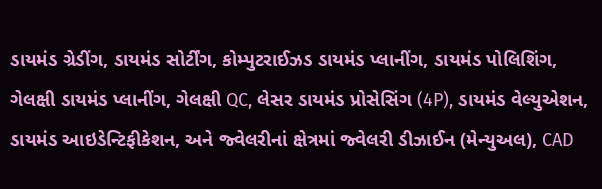ડાયમંડ ગ્રેડીંગ, ડાયમંડ સોર્ટીંગ, કોમ્પુટરાઈઝડ ડાયમંડ પ્લાનીંગ, ડાયમંડ પોલિશિંગ, ગેલક્ષી ડાયમંડ પ્લાનીંગ, ગેલક્ષી QC, લેસર ડાયમંડ પ્રોસેસિંગ (4P), ડાયમંડ વેલ્યુએશન, ડાયમંડ આઇડેન્ટિફીકેશન, અને જ્વેલરીનાં ક્ષેત્રમાં જ્વેલરી ડીઝાઈન (મેન્યુઅલ), CAD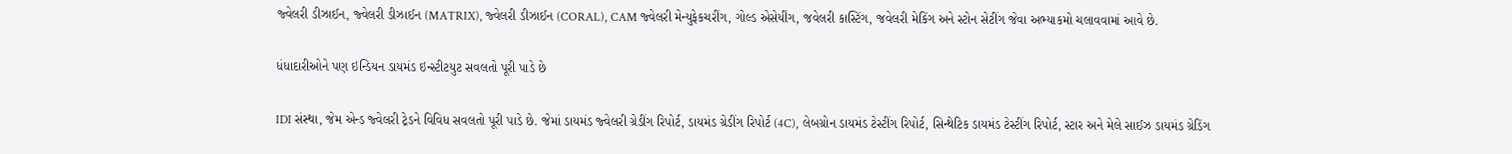જ્વેલરી ડીઝાઈન, જ્વેલરી ડીઝાઈન (MATRIX), જ્વેલરી ડીઝાઈન (CORAL), CAM જ્વેલરી મેન્યુફેકચરીંગ, ગોલ્ડ એસેયીંગ, જવેલરી કાસ્ટિંગ, જવેલરી મેકિંગ અને સ્ટોન સેટીંગ જેવા અભ્યાકમો ચલાવવામાં આવે છે.

ધંધાદારીઓને પણ ઇન્ડિયન ડાયમંડ ઇન્સ્ટીટયુટ સવલતો પૂરી પાડે છે

IDI સંસ્થા, જેમ એન્ડ જ્વેલરી ટ્રેડને વિવિધ સવલતો પૂરી પાડે છે. જેમાં ડાયમંડ જ્વેલરી ગ્રેડીંગ રિપોર્ટ, ડાયમંડ ગ્રેડીંગ રિપોર્ટ (4C), લેબગ્રોન ડાયમંડ ટેસ્ટીંગ રિપોર્ટ, સિન્થેટિક ડાયમંડ ટેસ્ટીંગ રિપોર્ટ, સ્ટાર અને મેલે સાઈઝ ડાયમંડ ગ્રેડિંગ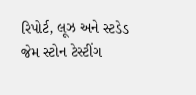રિપોર્ટ, લૂઝ અને સ્ટડેડ જેમ સ્ટોન ટેસ્ટીંગ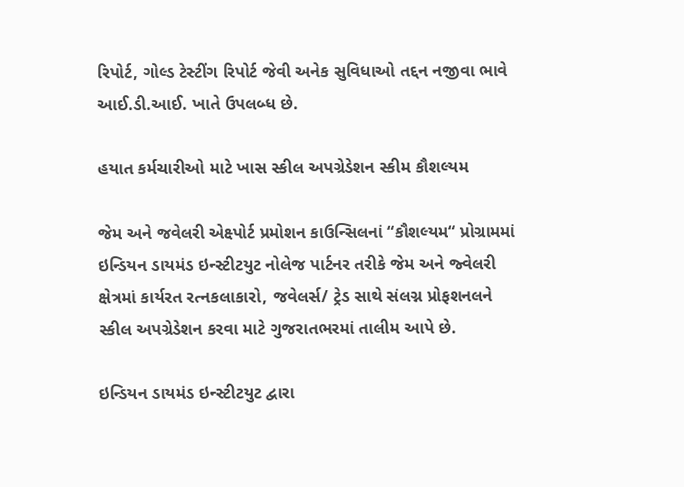રિપોર્ટ, ગોલ્ડ ટેસ્ટીંગ રિપોર્ટ જેવી અનેક સુવિધાઓ તદ્દન નજીવા ભાવે આઈ.ડી.આઈ. ખાતે ઉપલબ્ધ છે.

હયાત કર્મચારીઓ માટે ખાસ સ્કીલ અપગ્રેડેશન સ્કીમ કૌશલ્યમ

જેમ અને જવેલરી એક્ષ્પોર્ટ પ્રમોશન કાઉન્સિલનાં “કૌશલ્યમ“ પ્રોગ્રામમાં ઇન્ડિયન ડાયમંડ ઇન્સ્ટીટયુટ નોલેજ પાર્ટનર તરીકે જેમ અને જ્વેલરી ક્ષેત્રમાં કાર્યરત રત્નકલાકારો, જવેલર્સ/ ટ્રેડ સાથે સંલગ્ન પ્રોફશનલને સ્કીલ અપગ્રેડેશન કરવા માટે ગુજરાતભરમાં તાલીમ આપે છે.

ઇન્ડિયન ડાયમંડ ઇન્સ્ટીટયુટ દ્વારા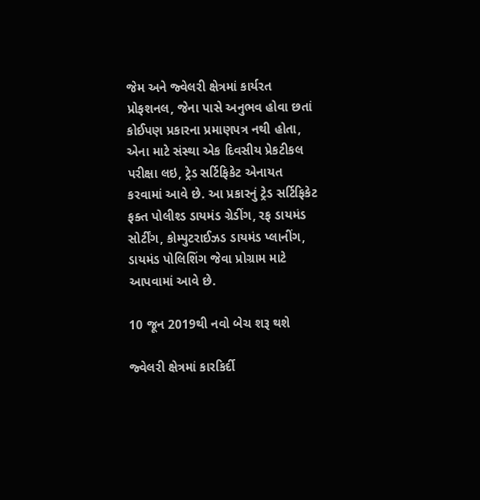જેમ અને જ્વેલરી ક્ષેત્રમાં કાર્યરત પ્રોફશનલ, જેના પાસે અનુભવ હોવા છતાં કોઈપણ પ્રકારના પ્રમાણપત્ર નથી હોતા, એના માટે સંસ્થા એક દિવસીય પ્રેકટીકલ પરીક્ષા લઇ, ટ્રેડ સર્ટિફિકેટ એનાયત કરવામાં આવે છે. આ પ્રકારનું ટ્રેડ સર્ટિફિકેટ ફક્ત પોલીશ્ડ ડાયમંડ ગ્રેડીંગ, રફ ડાયમંડ સોર્ટીંગ, કોમ્પુટરાઈઝડ ડાયમંડ પ્લાનીંગ, ડાયમંડ પોલિશિંગ જેવા પ્રોગ્રામ માટે આપવામાં આવે છે.

10 જૂન 2019થી નવો બેચ શરૂ થશે

જ્વેલરી ક્ષેત્રમાં કારકિર્દી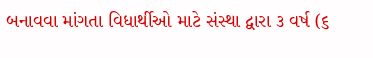બનાવવા માંગતા વિધાર્થીઓ માટે સંસ્થા દ્વારા ૩ વર્ષ (૬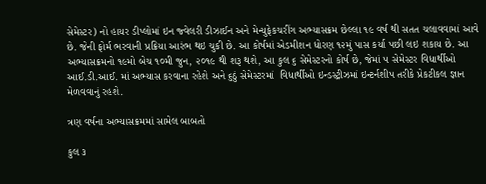સેમેસ્ટર) નો હાયર ડીપ્લોમાં ઇન જ્વેલરી ડીઝાઈન અને મેન્યુફેકચરીંગ અભ્યાસક્રમ છેલ્લા ૧૯ વર્ષ થી સતત ચલાવવામાં આવે છે. જેની ફોર્મ ભરવાની પ્રક્રિયા આરંભ થઇ ચુકી છે. આ કોર્ષમાં એડમીશન ધોરણ ૧૨મું પાસ કર્યા પછી લઇ શકાય છે. આ અભ્યાસક્રમનો ૧૯મો બેચ ૧૦મી જુન, ૨૦૧૯ થી શરૂ થશે, આ કુલ ૬ સેમેસ્ટરનો કોર્ષ છે, જેમાં ૫ સેમેસ્ટર વિધાર્થીઓ આઈ.ડી.આઈ. માં અભ્યાસ કરવાના રહેશે અને ૬ઠું સેમેસ્ટરમાં  વિધાર્થીઓ ઇન્ડસ્ટ્રીઝમાં ઇન્ટર્નશીપ તરીકે પ્રેકટીકલ જ્ઞાન મેળવવાનું રહશે.

ત્રણ વર્ષના અભ્યાસક્રમમાં સામેલ બાબતો

કુલ ૩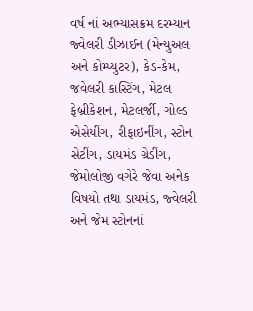વર્ષ નાં અભ્યાસક્રમ દરમ્યાન જ્વેલરી ડીઝાઈન (મેન્યુઅલ અને કોમ્પ્યુટર), કેડ-કેમ, જવેલરી કાસ્ટિંગ, મેટલ ફેબ્રીકેશન, મેટલર્જી, ગોલ્ડ એસેયીંગ, રીફાઇનીંગ, સ્ટોન સેટીંગ, ડાયમંડ ગ્રેડીંગ, જેમોલોજી વગેરે જેવા અનેક વિષયો તથા ડાયમંડ, જ્વેલરી અને જેમ સ્ટોનનાં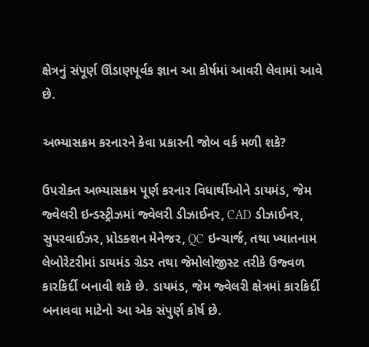ક્ષેત્રનું સંપૂર્ણ ઊંડાણપૂર્વક જ્ઞાન આ કોર્ષમાં આવરી લેવામાં આવે છે.

અભ્યાસક્રમ કરનારને કેવા પ્રકારની જોબ વર્ક મળી શકે?

ઉપરોક્ત અભ્યાસક્રમ પૂર્ણ કરનાર વિધાર્થીઓને ડાયમંડ, જેમ જ્વેલરી ઇન્ડસ્ટ્રીઝમાં જ્વેલરી ડીઝાઈનર, CAD ડીઝાઈનર, સુપરવાઈઝર, પ્રોડક્શન મેનેજર, QC ઇન્ચાર્જ, તથા ખ્યાતનામ લેબોરેટરીમાં ડાયમંડ ગ્રેડર તથા જેમોલોજીસ્ટ તરીકે ઉજ્વળ કારકિર્દી બનાવી શકે છે. ડાયમંડ, જેમ જ્વેલરી ક્ષેત્રમાં કારકિર્દી બનાવવા માટેનો આ એક સંપુર્ણ કોર્ષ છે.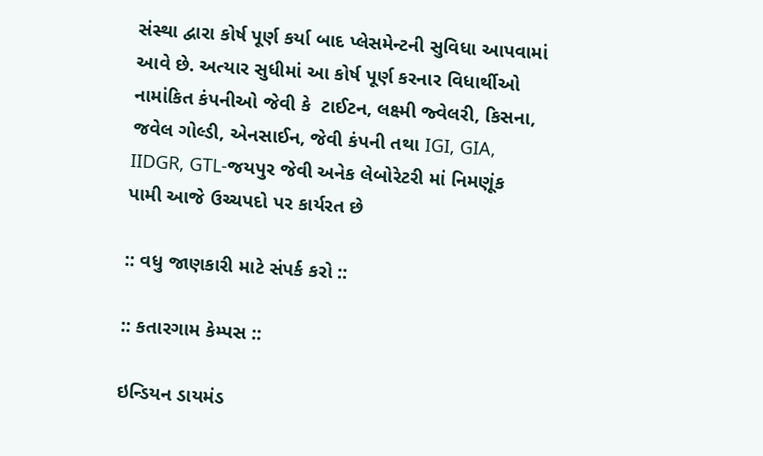સંસ્થા દ્વારા કોર્ષ પૂર્ણ કર્યા બાદ પ્લેસમેન્ટની સુવિધા આપવામાં આવે છે. અત્યાર સુધીમાં આ કોર્ષ પૂર્ણ કરનાર વિધાર્થીઓ નામાંકિત કંપનીઓ જેવી કે  ટાઈટન, લક્ષ્મી જ્વેલરી, કિસના, જવેલ ગોલ્ડી, એનસાઈન, જેવી કંપની તથા IGI, GIA, IIDGR, GTL-જયપુર જેવી અનેક લેબોરેટરી માં નિમણૂંક પામી આજે ઉચ્ચપદો પર કાર્યરત છે

:: વધુ જાણકારી માટે સંપર્ક કરો ::

:: કતારગામ કેમ્પસ ::

ઇન્ડિયન ડાયમંડ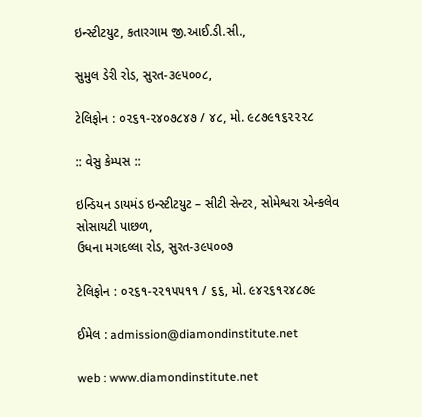ઇન્સ્ટીટયુટ, કતારગામ જી.આઈ.ડી.સી.,

સુમુલ ડેરી રોડ, સુરત-૩૯૫૦૦૮,

ટેલિફોન : ૦૨૬૧-૨૪૦૭૮૪૭ / ૪૮, મો. ૯૮૭૯૧૬૨૨૨૮

:: વેસુ કેમ્પસ ::

ઇન્ડિયન ડાયમંડ ઇન્સ્ટીટયુટ – સીટી સેન્ટર, સોમેશ્વરા એન્કલેવ સોસાયટી પાછળ,
ઉધના મગદલ્લા રોડ, સુરત-૩૯૫૦૦૭

ટેલિફોન : ૦૨૬૧-૨૨૧૫૫૧૧ / ૬૬, મો. ૯૪૨૬૧૨૪૮૭૯

ઈમેલ : admission@diamondinstitute.net

web : www.diamondinstitute.net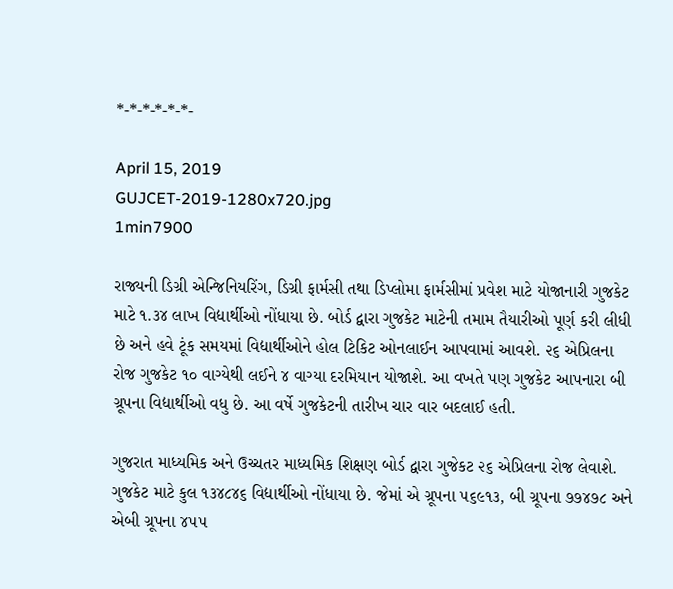*-*-*-*-*-*-

April 15, 2019
GUJCET-2019-1280x720.jpg
1min7900

રાજ્યની ડિગ્રી એન્જિનિયરિંગ, ડિગ્રી ફાર્મસી તથા ડિપ્લોમા ફાર્મસીમાં પ્રવેશ માટે યોજાનારી ગુજકેટ માટે ૧.૩૪ લાખ વિદ્યાર્થીઓ નોંધાયા છે. બોર્ડ દ્વારા ગુજકેટ માટેની તમામ તૈયારીઓ પૂર્ણ કરી લીધી છે અને હવે ટૂંક સમયમાં વિદ્યાર્થીઓને હોલ ટિકિટ ઓનલાઈન આપવામાં આવશે. ૨૬ એપ્રિલના રોજ ગુજકેટ ૧૦ વાગ્યેથી લઈને ૪ વાગ્યા દરમિયાન યોજાશે. આ વખતે પણ ગુજકેટ આપનારા બી ગ્રૂપના વિદ્યાર્થીઓ વધુ છે. આ વર્ષે ગુજકેટની તારીખ ચાર વાર બદલાઈ હતી.

ગુજરાત માધ્યમિક અને ઉચ્ચતર માધ્યમિક શિક્ષણ બોર્ડ દ્વારા ગુજેકટ ૨૬ એપ્રિલના રોજ લેવાશે. ગુજકેટ માટે કુલ ૧૩૪૮૪૬ વિદ્યાર્થીઓ નોંધાયા છે. જેમાં એ ગ્રૂપના ૫૬૯૧૩, બી ગ્રૂપના ૭૭૪૭૮ અને એબી ગ્રૂપના ૪૫૫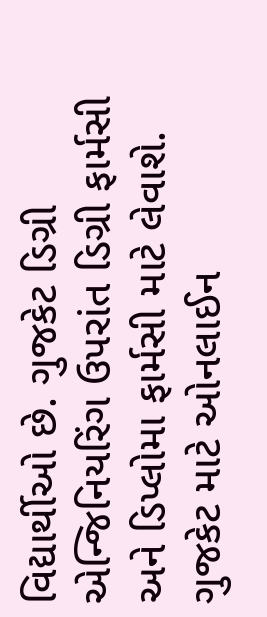વિદ્યાર્થીઓ છે. ગુજકેટ ડિગ્રી એન્જિનિયરિંગ ઉપરાંત ડિગ્રી ફાર્મસી અને ડિપ્લોમા ફાર્મસી માટે લેવાશે. ગુજકેટ માટે ઓનલાઈન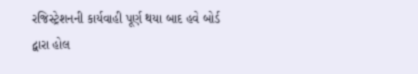રજિસ્ટ્રેશનની કાર્યવાહી પૂર્ણ થયા બાદ હવે બોર્ડ દ્વારા હોલ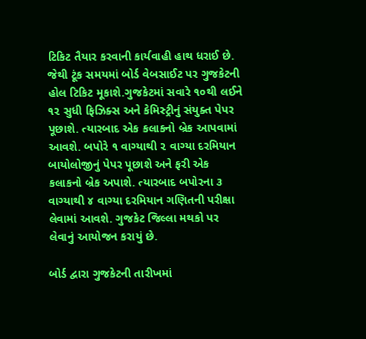ટિકિટ તૈયાર કરવાની કાર્યવાહી હાથ ધરાઈ છે. જેથી ટૂંક સમયમાં બોર્ડ વેબસાઈટ પર ગુજકેટની હોલ ટિકિટ મૂકાશે.ગુજકેટમાં સવારે ૧૦થી લઈને ૧૨ સુધી ફિઝિક્સ અને કેમિસ્ટ્રીનું સંયુક્ત પેપર પૂછાશે. ત્યારબાદ એક કલાકનો બ્રેક આપવામાં આવશે. બપોરે ૧ વાગ્યાથી ૨ વાગ્યા દરમિયાન બાયોલોજીનું પેપર પૂછાશે અને ફરી એક કલાકનો બ્રેક અપાશે. ત્યારબાદ બપોરના ૩ વાગ્યાથી ૪ વાગ્યા દરમિયાન ગણિતની પરીક્ષા લેવામાં આવશે. ગુજકેટ જિલ્લા મથકો પર લેવાનું આયોજન કરાયું છે.

બોર્ડ દ્વારા ગુજકેટની તારીખમાં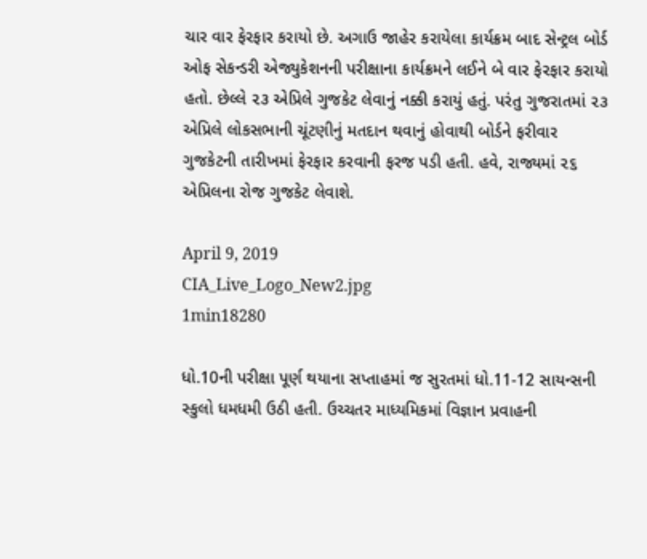ચાર વાર ફેરફાર કરાયો છે. અગાઉ જાહેર કરાયેલા કાર્યક્રમ બાદ સેન્ટ્રલ બોર્ડ ઓફ સેકન્ડરી એજ્યુકેશનની પરીક્ષાના કાર્યક્રમને લઈને બે વાર ફેરફાર કરાયો હતો. છેલ્લે ૨૩ એપ્રિલે ગુજકેટ લેવાનું નક્કી કરાયું હતું. પરંતુ ગુજરાતમાં ૨૩ એપ્રિલે લોકસભાની ચૂંટણીનું મતદાન થવાનું હોવાથી બોર્ડને ફરીવાર ગુજકેટની તારીખમાં ફેરફાર કરવાની ફરજ પડી હતી. હવે, રાજ્યમાં ૨૬ એપ્રિલના રોજ ગુજકેટ લેવાશે.

April 9, 2019
CIA_Live_Logo_New2.jpg
1min18280

ધો.10ની પરીક્ષા પૂર્ણ થયાના સપ્તાહમાં જ સુરતમાં ધો.11-12 સાયન્સની સ્કુલો ધમધમી ઉઠી હતી. ઉચ્ચતર માધ્યમિકમાં વિજ્ઞાન પ્રવાહની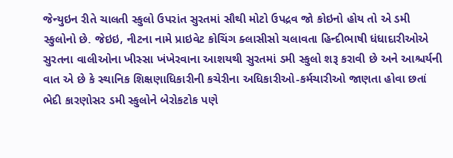જેન્યુઇન રીતે ચાલતી સ્કુલો ઉપરાંત સુરતમાં સૌથી મોટો ઉપદ્રવ જો કોઇનો હોય તો એ ડમી સ્કુલોનો છે. જેઇઇ, નીટના નામે પ્રાઇવેટ કોચિંગ ક્લાસીસો ચલાવતા હિન્દીભાષી ધંધાદારીઓએ સુરતના વાલીઓના ખીસ્સા ખંખેરવાના આશયથી સુરતમાં ડમી સ્કુલો શરૂ કરાવી છે અને આશ્ચર્યની વાત એ છે કે સ્થાનિક શિક્ષણાધિકારીની કચેરીના અધિકારીઓ-કર્મચારીઓ જાણતા હોવા છતાં ભેદી કારણોસર ડમી સ્કુલોને બેરોકટોક પણે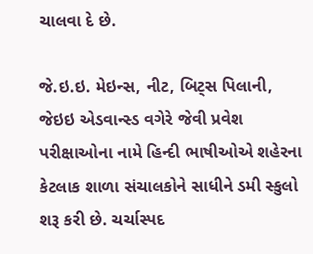ચાલવા દે છે.

જે.ઇ.ઇ. મેઇન્સ, નીટ, બિટ્સ પિલાની, જેઇઇ એડવાન્સ્ડ વગેરે જેવી પ્રવેશ પરીક્ષાઓના નામે હિન્દી ભાષીઓએ શહેરના કેટલાક શાળા સંચાલકોને સાધીને ડમી સ્કુલો શરૂ કરી છે. ચર્ચાસ્પદ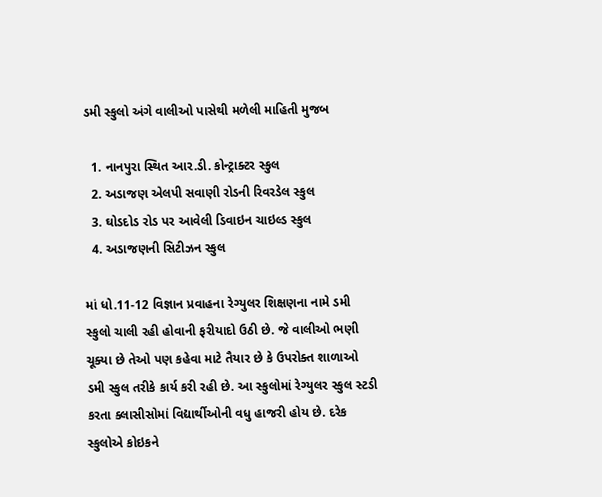ડમી સ્કુલો અંગે વાલીઓ પાસેથી મળેલી માહિતી મુજબ

  1. નાનપુરા સ્થિત આર.ડી. કોન્ટ્રાક્ટર સ્કુલ
  2. અડાજણ એલપી સવાણી રોડની રિવરડેલ સ્કુલ
  3. ઘોડદોડ રોડ પર આવેલી ડિવાઇન ચાઇલ્ડ સ્કુલ
  4. અડાજણની સિટીઝન સ્કુલ

માં ધો.11-12 વિજ્ઞાન પ્રવાહના રેગ્યુલર શિક્ષણના નામે ડમી સ્કુલો ચાલી રહી હોવાની ફરીયાદો ઉઠી છે. જે વાલીઓ ભણી ચૂક્યા છે તેઓ પણ કહેવા માટે તૈયાર છે કે ઉપરોક્ત શાળાઓ ડમી સ્કુલ તરીકે કાર્ય કરી રહી છે. આ સ્કુલોમાં રેગ્યુલર સ્કુલ સ્ટડી કરતા ક્લાસીસોમાં વિદ્યાર્થીઓની વધુ હાજરી હોય છે. દરેક સ્કુલોએ કોઇકને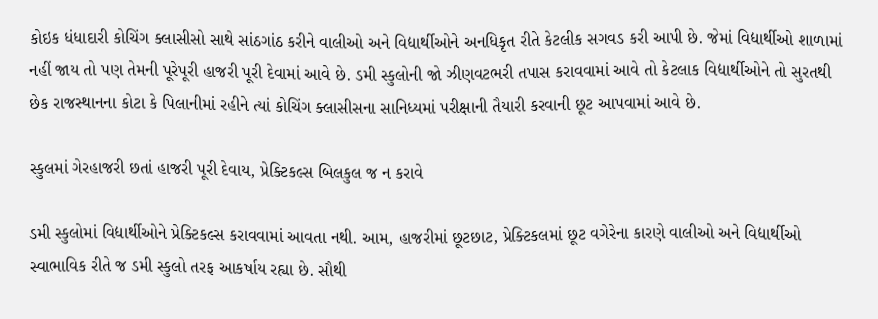કોઇક ધંધાદારી કોચિંગ ક્લાસીસો સાથે સાંઠગાંઠ કરીને વાલીઓ અને વિદ્યાર્થીઓને અનધિકૃત રીતે કેટલીક સગવડ કરી આપી છે. જેમાં વિદ્યાર્થીઓ શાળામાં નહીં જાય તો પણ તેમની પૂરેપૂરી હાજરી પૂરી દેવામાં આવે છે. ડમી સ્કુલોની જો ઝીણવટભરી તપાસ કરાવવામાં આવે તો કેટલાક વિદ્યાર્થીઓને તો સુરતથી છેક રાજસ્થાનના કોટા કે પિલાનીમાં રહીને ત્યાં કોચિંગ ક્લાસીસના સાનિધ્યમાં પરીક્ષાની તૈયારી કરવાની છૂટ આપવામાં આવે છે.

સ્કુલમાં ગેરહાજરી છતાં હાજરી પૂરી દેવાય, પ્રેક્ટિકલ્સ બિલકુલ જ ન કરાવે

ડમી સ્કુલોમાં વિદ્યાર્થીઓને પ્રેક્ટિકલ્સ કરાવવામાં આવતા નથી. આમ, હાજરીમાં છૂટછાટ, પ્રેક્ટિકલમાં છૂટ વગેરેના કારણે વાલીઓ અને વિદ્યાર્થીઓ સ્વાભાવિક રીતે જ ડમી સ્કુલો તરફ આકર્ષાય રહ્યા છે. સૌથી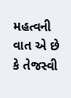મહત્વની વાત એ છે કે તેજસ્વી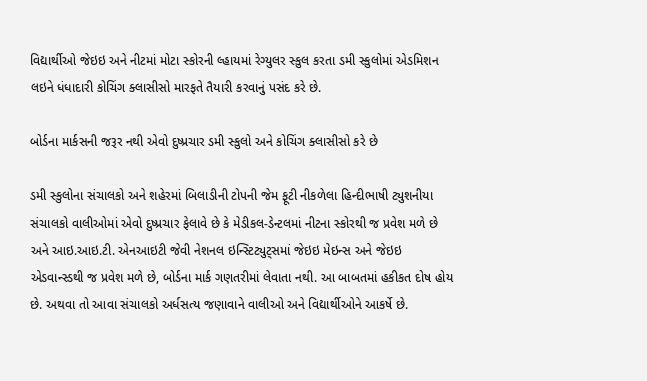વિદ્યાર્થીઓ જેઇઇ અને નીટમાં મોટા સ્કોરની લ્હાયમાં રેગ્યુલર સ્કુલ કરતા ડમી સ્કુલોમાં એડમિશન લઇને ધંધાદારી કોચિંગ ક્લાસીસો મારફતે તૈયારી કરવાનું પસંદ કરે છે.

બોર્ડના માર્કસની જરૂર નથી એવો દુષ્પ્રચાર ડમી સ્કુલો અને કોચિંગ ક્લાસીસો કરે છે

ડમી સ્કુલોના સંચાલકો અને શહેરમાં બિલાડીની ટોપની જેમ ફૂટી નીકળેલા હિન્દીભાષી ટ્યુશનીયા સંચાલકો વાલીઓમાં એવો દુષ્પ્રચાર ફેલાવે છે કે મેડીકલ-ડેન્ટલમાં નીટના સ્કોરથી જ પ્રવેશ મળે છે અને આઇ.આઇ.ટી. એનઆઇટી જેવી નેશનલ ઇન્સ્ટિટ્યુટ્સમાં જેઇઇ મેઇન્સ અને જેઇઇ એડવાન્સ્ડથી જ પ્રવેશ મળે છે, બોર્ડના માર્ક ગણતરીમાં લેવાતા નથી. આ બાબતમાં હકીકત દોષ હોય છે. અથવા તો આવા સંચાલકો અર્ધસત્ય જણાવાને વાલીઓ અને વિદ્યાર્થીઓને આકર્ષે છે.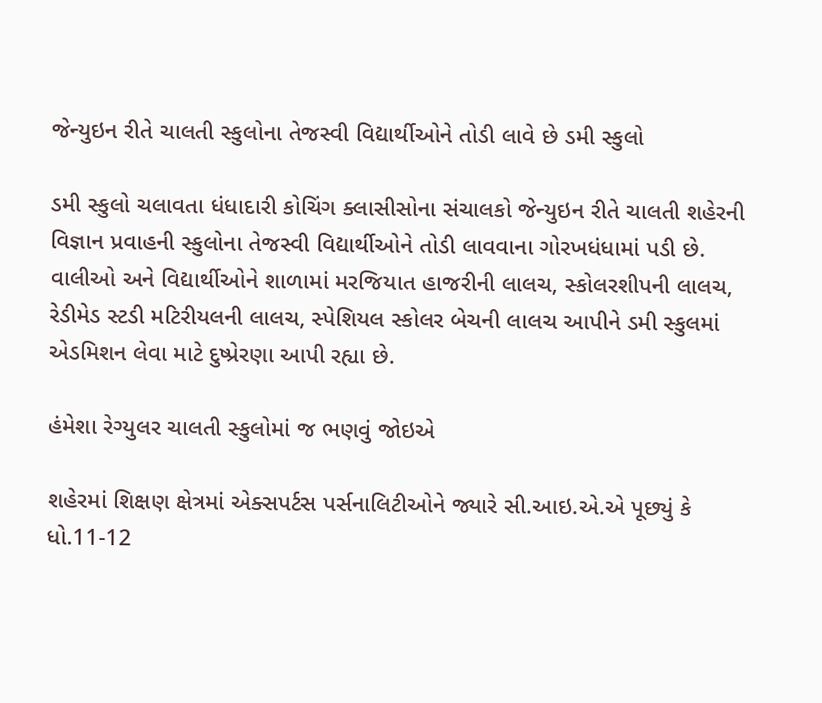જેન્યુઇન રીતે ચાલતી સ્કુલોના તેજસ્વી વિદ્યાર્થીઓને તોડી લાવે છે ડમી સ્કુલો

ડમી સ્કુલો ચલાવતા ધંધાદારી કોચિંગ ક્લાસીસોના સંચાલકો જેન્યુઇન રીતે ચાલતી શહેરની વિજ્ઞાન પ્રવાહની સ્કુલોના તેજસ્વી વિદ્યાર્થીઓને તોડી લાવવાના ગોરખધંધામાં પડી છે. વાલીઓ અને વિદ્યાર્થીઓને શાળામાં મરજિયાત હાજરીની લાલચ, સ્કોલરશીપની લાલચ, રેડીમેડ સ્ટડી મટિરીયલની લાલચ, સ્પેશિયલ સ્કોલર બેચની લાલચ આપીને ડમી સ્કુલમાં એડમિશન લેવા માટે દુષ્પ્રેરણા આપી રહ્યા છે.

હંમેશા રેગ્યુલર ચાલતી સ્કુલોમાં જ ભણવું જોઇએ

શહેરમાં શિક્ષણ ક્ષેત્રમાં એક્સપર્ટસ પર્સનાલિટીઓને જ્યારે સી.આઇ.એ.એ પૂછ્યું કે ધો.11-12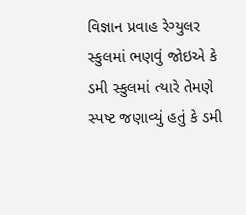વિજ્ઞાન પ્રવાહ રેગ્યુલર સ્કુલમાં ભણવું જોઇએ કે ડમી સ્કુલમાં ત્યારે તેમણે સ્પષ્ટ જણાવ્યું હતું કે ડમી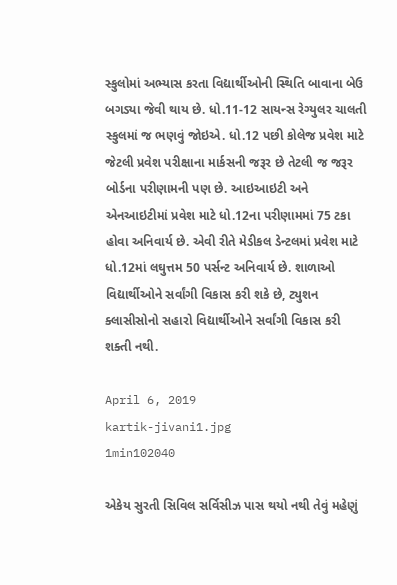સ્કુલોમાં અભ્યાસ કરતા વિદ્યાર્થીઓની સ્થિતિ બાવાના બેઉ બગડ્યા જેવી થાય છે. ધો.11-12 સાયન્સ રેગ્યુલર ચાલતી સ્કુલમાં જ ભણવું જોઇએ. ધો.12 પછી કોલેજ પ્રવેશ માટે જેટલી પ્રવેશ પરીક્ષાના માર્કસની જરૂર છે તેટલી જ જરૂર બોર્ડના પરીણામની પણ છે. આઇઆઇટી અને એનઆઇટીમાં પ્રવેશ માટે ધો.12ના પરીણામમાં 75 ટકા હોવા અનિવાર્ય છે. એવી રીતે મેડીકલ ડેન્ટલમાં પ્રવેશ માટે ધો.12માં લઘુત્તમ 50 પર્સન્ટ અનિવાર્ય છે. શાળાઓ વિદ્યાર્થીઓને સર્વાંગી વિકાસ કરી શકે છે, ટ્યુશન ક્લાસીસોનો સહારો વિદ્યાર્થીઓને સર્વાંગી વિકાસ કરી શક્તી નથી.

April 6, 2019
kartik-jivani1.jpg
1min102040

એકેય સુરતી સિવિલ સર્વિસીઝ પાસ થયો નથી તેવું મહેણું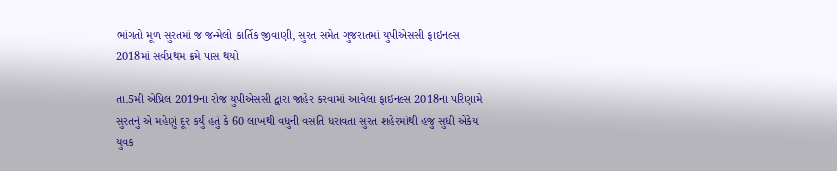ભાંગતો મૂળ સુરતમાં જ જન્મેલો કાર્તિક જીવાણી, સુરત સમેત ગુજરાતમાં યુપીએસસી ફાઇનલ્સ 2018માં સર્વપ્રથમ ક્રમે પાસ થયો

તા.5મી એપ્રિલ 2019ના રોજ યુપીએસસી દ્વારા જાહેર કરવામાં આવેલા ફાઇનલ્સ 2018ના પરિણામે સુરતનું એ મહેણું દૂર કર્યું હતું કે 60 લાખથી વધુની વસતિ ધરાવતા સુરત શહેરમાંથી હજુ સુધી એકેય યુવક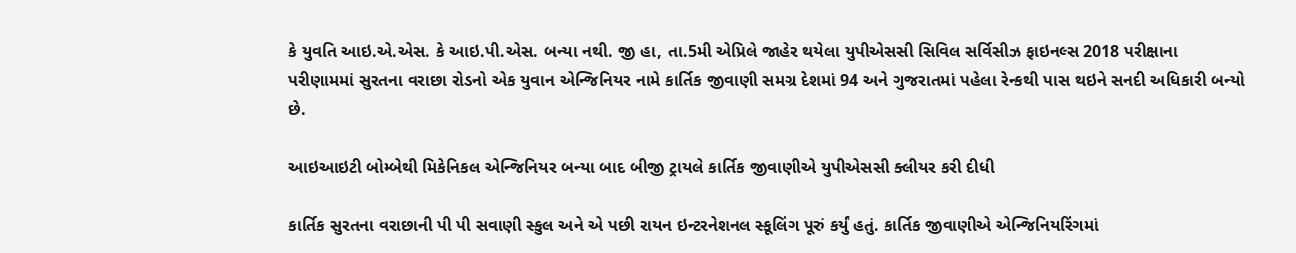કે યુવતિ આઇ.એ.એસ. કે આઇ.પી.એસ. બન્યા નથી. જી હા, તા.5મી એપ્રિલે જાહેર થયેલા યુપીએસસી સિવિલ સર્વિસીઝ ફાઇનલ્સ 2018 પરીક્ષાના પરીણામમાં સુરતના વરાછા રોડનો એક યુવાન એન્જિનિયર નામે કાર્તિક જીવાણી સમગ્ર દેશમાં 94 અને ગુજરાતમાં પહેલા રેન્કથી પાસ થઇને સનદી અધિકારી બન્યો છે.

આઇઆઇટી બોમ્બેથી મિકેનિકલ એન્જિનિયર બન્યા બાદ બીજી ટ્રાયલે કાર્તિક જીવાણીએ યુપીએસસી ક્લીયર કરી દીધી

કાર્તિક સુરતના વરાછાની પી પી સવાણી સ્કુલ અને એ પછી રાયન ઇન્ટરનેશનલ સ્કૂલિંગ પૂરું કર્યું હતું. કાર્તિક જીવાણીએ એન્જિનિયરિંગમાં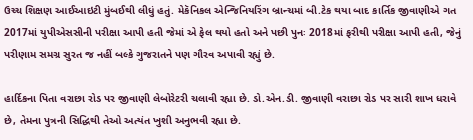ઉચ્ચ શિક્ષણ આઈઆઇટી મુંબઈથી લીધું હતું. મેકૅનિકલ એન્જિનિયરિંગ બ્રાન્ચમાં બી.ટેક થયા બાદ કાર્તિક જીવાણીએ ગત 2017માં યુપીએસસીની પરીક્ષા આપી હતી જેમાં એ ફેલ થયો હતો અને પછી પુનઃ 2018માં ફરીથી પરીક્ષા આપી હતી, જેનું પરીણામ સમગ્ર સુરત જ નહીં બલ્કે ગુજરાતને પણ ગૌરવ અપાવી રહ્યું છે.

હાર્દિકના પિતા વરાછા રોડ પર જીવાણી લેબોરેટરી ચલાવી રહ્યા છે. ડો.એન.ડી. જીવાણી વરાછા રોડ પર સારી શાખ ધરાવે છે, તેમના પુત્રની સિદ્ધિથી તેઓ અત્યંત ખુશી અનુભવી રહ્યા છે.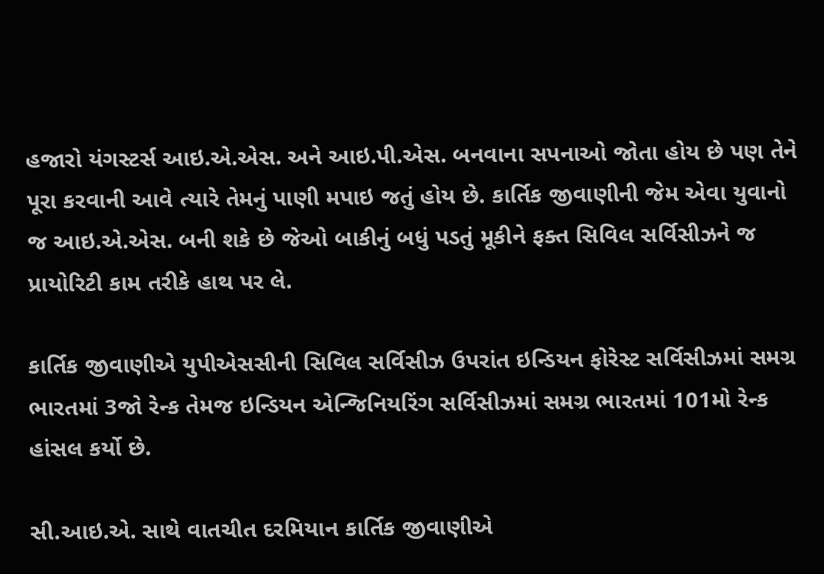હજારો યંગસ્ટર્સ આઇ.એ.એસ. અને આઇ.પી.એસ. બનવાના સપનાઓ જોતા હોય છે પણ તેને પૂરા કરવાની આવે ત્યારે તેમનું પાણી મપાઇ જતું હોય છે. કાર્તિક જીવાણીની જેમ એવા યુવાનો જ આઇ.એ.એસ. બની શકે છે જેઓ બાકીનું બધું પડતું મૂકીને ફક્ત સિવિલ સર્વિસીઝને જ પ્રાયોરિટી કામ તરીકે હાથ પર લે.

કાર્તિક જીવાણીએ યુપીએસસીની સિવિલ સર્વિસીઝ ઉપરાંત ઇન્ડિયન ફોરેસ્ટ સર્વિસીઝમાં સમગ્ર ભારતમાં 3જો રેન્ક તેમજ ઇન્ડિયન એન્જિનિયરિંગ સર્વિસીઝમાં સમગ્ર ભારતમાં 101મો રેન્ક હાંસલ કર્યો છે.

સી.આઇ.એ. સાથે વાતચીત દરમિયાન કાર્તિક જીવાણીએ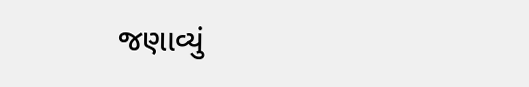જણાવ્યું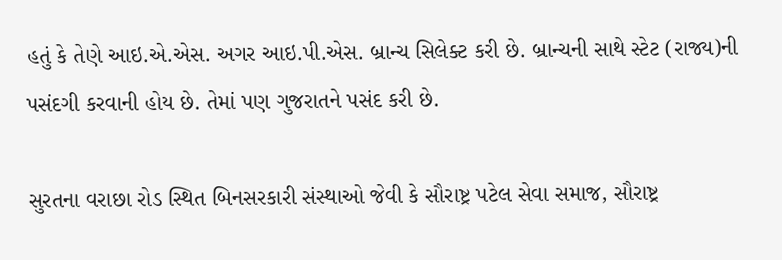હતું કે તેણે આઇ.એ.એસ. અગર આઇ.પી.એસ. બ્રાન્ચ સિલેક્ટ કરી છે. બ્રાન્ચની સાથે સ્ટેટ (રાજ્ય)ની પસંદગી કરવાની હોય છે. તેમાં પણ ગુજરાતને પસંદ કરી છે.

સુરતના વરાછા રોડ સ્થિત બિનસરકારી સંસ્થાઓ જેવી કે સૌરાષ્ટ્ર પટેલ સેવા સમાજ, સૌરાષ્ટ્ર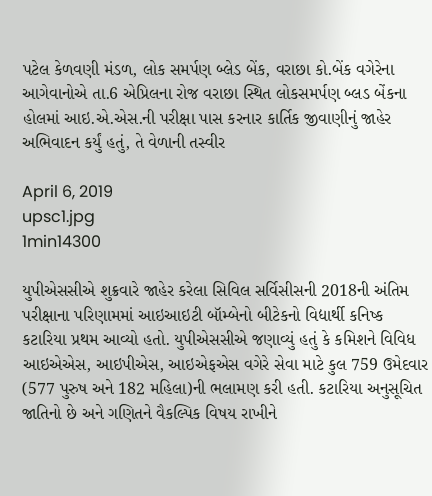પટેલ કેળવણી મંડળ, લોક સમર્પણ બ્લેડ બેંક, વરાછા કો.બેંક વગેરેના આગેવાનોએ તા.6 એપ્રિલના રોજ વરાછા સ્થિત લોકસમર્પણ બ્લડ બેંકના હોલમાં આઇ.એ.એસ.ની પરીક્ષા પાસ કરનાર કાર્તિક જીવાણીનું જાહેર અભિવાદન કર્યું હતું, તે વેળાની તસ્વીર

April 6, 2019
upsc1.jpg
1min14300

યુપીએસસીએ શુક્રવારે જાહેર કરેલા સિવિલ સર્વિસીસની 2018ની અંતિમ પરીક્ષાના પરિણામમાં આઇઆઇટી બૉમ્બેનો બીટેકનો વિદ્યાર્થી કનિષ્ક કટારિયા પ્રથમ આવ્યો હતો. યુપીએસસીએ જણાવ્યું હતું કે કમિશને વિવિધ આઇએએસ, આઇપીએસ, આઇએફએસ વગેરે સેવા માટે કુલ 759 ઉમેદવાર (577 પુરુષ અને 182 મહિલા)ની ભલામણ કરી હતી. કટારિયા અનુસૂચિત જાતિનો છે અને ગણિતને વૈકલ્પિક વિષય રાખીને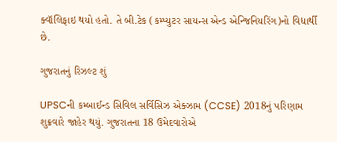ક્વૉલિફાઇ થયો હતો. તે બી.ટેક (કમ્પ્યુટર સાયન્સ એન્ડ એન્જિનિયરિંગ)નો વિદ્યાર્થી છે.

ગુજરાતનું રિઝલ્ટ શું

UPSCની કમ્બાઈન્ડ સિવિલ સર્વિસિઝ એક્ઝામ (CCSE) 2018નું પરિણામ શુક્રવારે જાહેર થયું. ગુજરાતના 18 ઉમેદવારોએ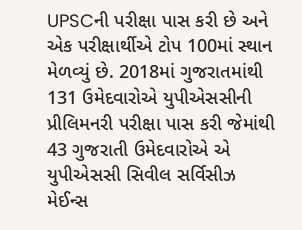UPSCની પરીક્ષા પાસ કરી છે અને એક પરીક્ષાર્થીએ ટોપ 100માં સ્થાન મેળવ્યું છે. 2018માં ગુજરાતમાંથી 131 ઉમેદવારોએ યુપીએસસીની પ્રીલિમનરી પરીક્ષા પાસ કરી જેમાંથી 43 ગુજરાતી ઉમેદવારોએ એ યુપીએસસી સિવીલ સર્વિસીઝ મેઈન્સ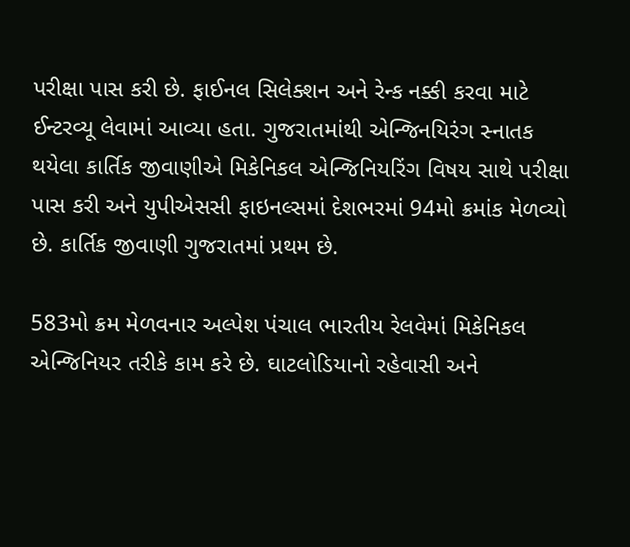પરીક્ષા પાસ કરી છે. ફાઈનલ સિલેક્શન અને રેન્ક નક્કી કરવા માટે ઈન્ટરવ્યૂ લેવામાં આવ્યા હતા. ગુજરાતમાંથી એન્જિનયિરંગ સ્નાતક થયેલા કાર્તિક જીવાણીએ મિકેનિકલ એન્જિનિયરિંગ વિષય સાથે પરીક્ષા પાસ કરી અને યુપીએસસી ફાઇનલ્સમાં દેશભરમાં 94મો ક્રમાંક મેળવ્યો છે. કાર્તિક જીવાણી ગુજરાતમાં પ્રથમ છે.

583મો ક્રમ મેળવનાર અલ્પેશ પંચાલ ભારતીય રેલવેમાં મિકેનિકલ એન્જિનિયર તરીકે કામ કરે છે. ઘાટલોડિયાનો રહેવાસી અને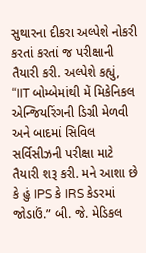સુથારના દીકરા અલ્પેશે નોકરી કરતાં કરતાં જ પરીક્ષાની તૈયારી કરી. અલ્પેશે કહ્યું, “IIT બોમ્બેમાંથી મેં મિકેનિકલ એન્જિયરિંગની ડિગ્રી મેળવી અને બાદમાં સિવિલ સર્વિસીઝની પરીક્ષા માટે તૈયારી શરૂ કરી. મને આશા છે કે હું IPS કે IRS કેડરમાં જોડાઉં.” બી. જે. મેડિકલ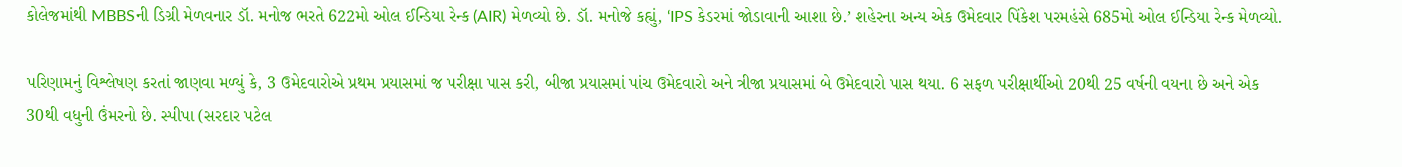કોલેજમાંથી MBBSની ડિગ્રી મેળવનાર ડૉ. મનોજ ભરતે 622મો ઓલ ઈન્ડિયા રેન્ક (AIR) મેળવ્યો છે. ડૉ. મનોજે કહ્યું, ‘IPS કેડરમાં જોડાવાની આશા છે.’ શહેરના અન્ય એક ઉમેદવાર પિંકેશ પરમહંસે 685મો ઓલ ઈન્ડિયા રેન્ક મેળવ્યો.

પરિણામનું વિશ્લેષણ કરતાં જાણવા મળ્યું કે, 3 ઉમેદવારોએ પ્રથમ પ્રયાસમાં જ પરીક્ષા પાસ કરી, બીજા પ્રયાસમાં પાંચ ઉમેદવારો અને ત્રીજા પ્રયાસમાં બે ઉમેદવારો પાસ થયા. 6 સફળ પરીક્ષાર્થીઓ 20થી 25 વર્ષની વયના છે અને એક 30થી વધુની ઉંમરનો છે. સ્પીપા (સરદાર પટેલ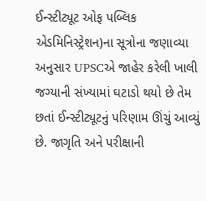ઈન્સ્ટીટ્યૂટ ઓફ પબ્લિક એડમિનિસ્ટ્રેશન)ના સૂત્રોના જણાવ્યા અનુસાર UPSCએ જાહેર કરેલી ખાલી જગ્યાની સંખ્યામાં ઘટાડો થયો છે તેમ છતાં ઈન્સ્ટીટ્યૂટનું પરિણામ ઊંચું આવ્યું છે. જાગૃતિ અને પરીક્ષાની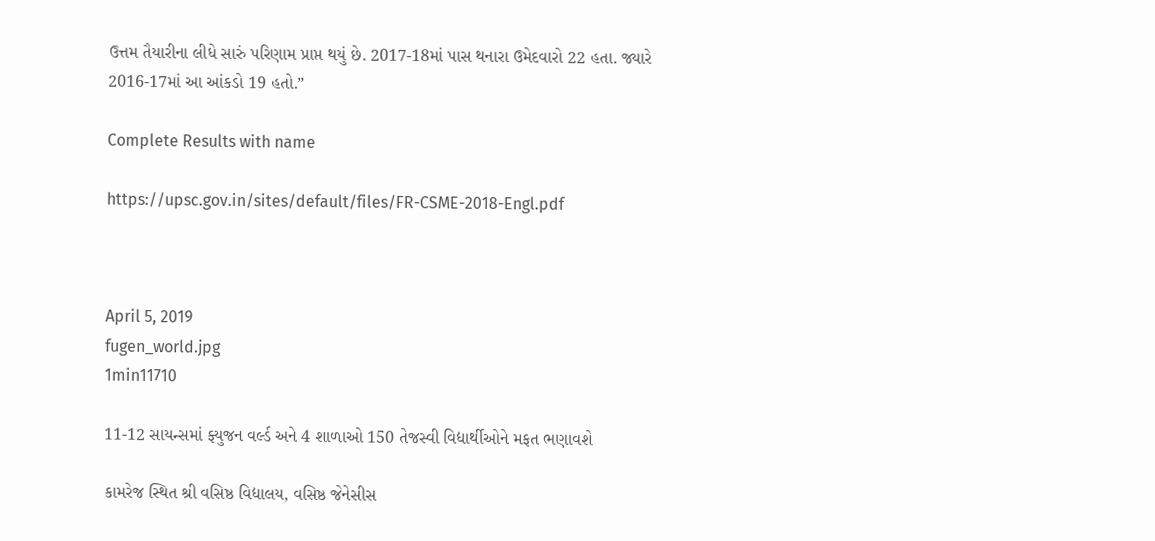ઉત્તમ તૈયારીના લીધે સારું પરિણામ પ્રાપ્ત થયું છે. 2017-18માં પાસ થનારા ઉમેદવારો 22 હતા. જ્યારે 2016-17માં આ આંકડો 19 હતો.”

Complete Results with name

https://upsc.gov.in/sites/default/files/FR-CSME-2018-Engl.pdf



April 5, 2019
fugen_world.jpg
1min11710

11-12 સાયન્સમાં ફ્યુજન વર્લ્ડ અને 4 શાળાઓ 150 તેજસ્વી વિદ્યાર્થીઓને મફત ભણાવશે

કામરેજ સ્થિત શ્રી વસિષ્ઠ વિદ્યાલય, વસિષ્ઠ જેનેસીસ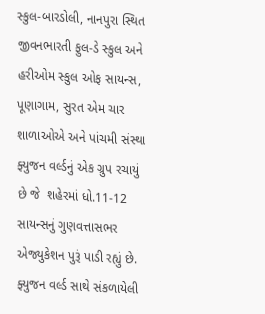સ્કુલ-બારડોલી, નાનપુરા સ્થિત જીવનભારતી ફુલ-ડે સ્કુલ અને હરીઓમ સ્કુલ ઓફ સાયન્સ, પૂણાગામ, સુરત એમ ચાર શાળાઓએ અને પાંચમી સંસ્થા ફ્યુજન વર્લ્ડનું એક ગ્રુપ રચાયું છે જે  શહેરમાં ધો.11-12 સાયન્સનું ગુણવત્તાસભર એજ્યુકેશન પુરૂં પાડી રહ્યું છે. ફ્યુજન વર્લ્ડ સાથે સંકળાયેલી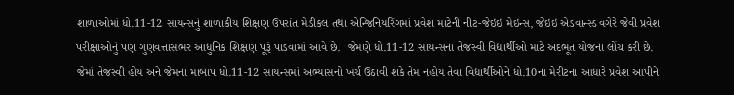શાળાઓમાં ધો.11-12 સાયન્સનું શાળાકીય શિક્ષણ ઉપરાંત મેડીકલ તથા એન્જિનિયરિંગમાં પ્રવેશ માટેની નીટ-જેઇઇ મેઇન્સ, જેઇઇ એડવાન્સ્ડ વગેરે જેવી પ્રવેશ પરીક્ષાઓનું પણ ગુણવત્તાસભર આધુનિક શિક્ષણ પૂરૂં પાડવામાં આવે છે.  જેમણે ધો.11-12 સાયન્સના તેજસ્વી વિદ્યાર્થીઓ માટે અદભૂત યોજના લોંચ કરી છે. જેમાં તેજસ્વી હોય અને જેમના માબાપ ધો.11-12 સાયન્સમાં અભ્યાસનો ખર્ચ ઉઠાવી શકે તેમ નહોય તેવા વિદ્યાર્થીઓને ધો.10ના મેરીટના આધારે પ્રવેશ આપીને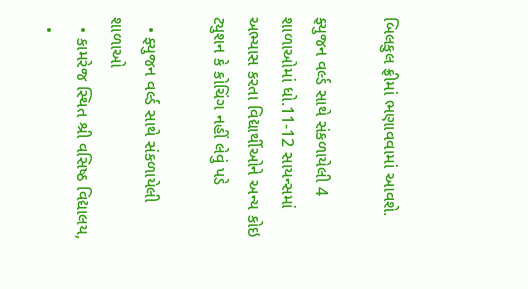બિલકુલ ફ્રીમાં ભણાવવામાં આવશે.

ફ્યુજન વર્લ્ડ સાથે સંકળાયેલી 4 શાળાઓમાં ધો.11-12 સાયન્સમાં અભ્યાસ કરતા વિદ્યાર્થીઓને અન્ય કોઇ ટ્યુશન કે કોચિંગ નહીં લેવું પડે

  • ફ્યુજન વર્લ્ડ સાથે સંકળાયેલી શાળાઓ
  • કામરેજ સ્થિત શ્રી વસિષ્ઠ વિદ્યાલય,
  •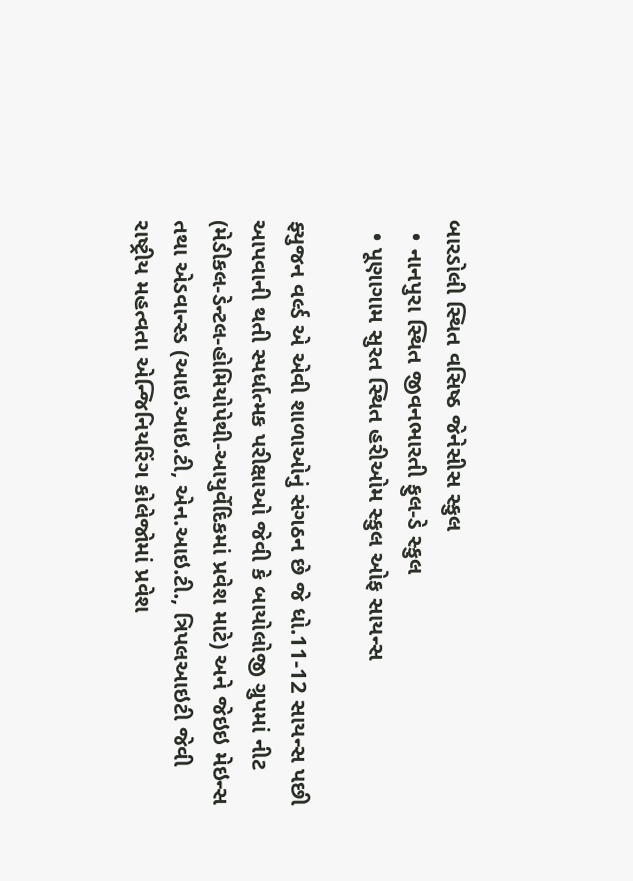બારડોલી સ્થિત વસિષ્ઠ જેનેસીસ સ્કુલ
  • નાનપુરા સ્થિત જીવનભારતી ફુલ-ડે સ્કુલ
  • પૂણાગામ સુરત સ્થિત હરીઓમ સ્કુલ ઓફ સાયન્સ

ફ્યુજન વર્લ્ડ એ એવી શાળાઓનું સંગઠન છે જે ધો.11-12 સાયન્સ પછી આપવાની થતી સ્પર્ધાત્મક પરીક્ષાઓ જેવી કે બાયોલોજી ગ્રુપમાં નીટ (મેડીકલ-ડેન્ટલ-હોમિયોપેથી-આયુર્વેદિકમાં પ્રવેશ માટે) અને જેઇઇ મેઇન્સ તથા એડવાન્સ્ડ (આઇ.આઇ.ટી, એન.આઇ.ટી., ત્રિપલઆઇટી જેવી રાષ્ટ્રીય મહત્વતા એન્જિનિયરિંગ કોલેજોમાં પ્રવેશ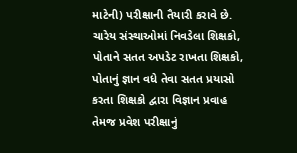માટેની) પરીક્ષાની તૈયારી કરાવે છે. ચારેય સંસ્થાઓમાં નિવડેલા શિક્ષકો, પોતાને સતત અપડેટ રાખતા શિક્ષકો, પોતાનું જ્ઞાન વધે તેવા સતત પ્રયાસો કરતા શિક્ષકો દ્વારા વિજ્ઞાન પ્રવાહ તેમજ પ્રવેશ પરીક્ષાનું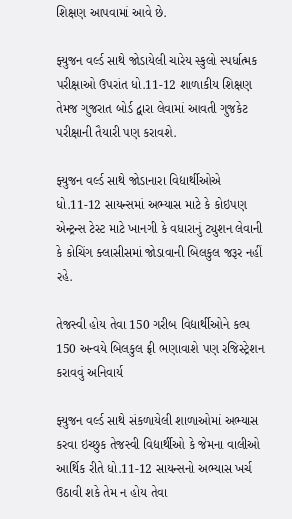શિક્ષણ આપવામાં આવે છે.

ફ્યુજન વર્લ્ડ સાથે જોડાયેલી ચારેય સ્કુલો સ્પર્ધાત્મક પરીક્ષાઓ ઉપરાંત ધો.11-12 શાળાકીય શિક્ષણ તેમજ ગુજરાત બોર્ડ દ્વારા લેવામાં આવતી ગુજકેટ પરીક્ષાની તૈયારી પણ કરાવશે.

ફ્યુજન વર્લ્ડ સાથે જોડાનારા વિદ્યાર્થીઓએ ધો.11-12 સાયન્સમાં અભ્યાસ માટે કે કોઇપણ એન્ટ્રન્સ ટેસ્ટ માટે ખાનગી કે વધારાનું ટ્યુશન લેવાની કે કોચિંગ ક્લાસીસમાં જોડાવાની બિલકુલ જરૂર નહીં રહે.

તેજસ્વી હોય તેવા 150 ગરીબ વિદ્યાર્થીઓને કલ્પ 150 અન્વયે બિલકુલ ફ્રી ભણાવાશે પણ રજિસ્ટ્રેશન કરાવવું અનિવાર્ય

ફ્યુજન વર્લ્ડ સાથે સંકળાયેલી શાળાઓમાં અભ્યાસ કરવા ઇચ્છુક તેજસ્વી વિદ્યાર્થીઓ કે જેમના વાલીઓ આર્થિક રીતે ધો.11-12 સાયન્સનો અભ્યાસ ખર્ચ ઉઠાવી શકે તેમ ન હોય તેવા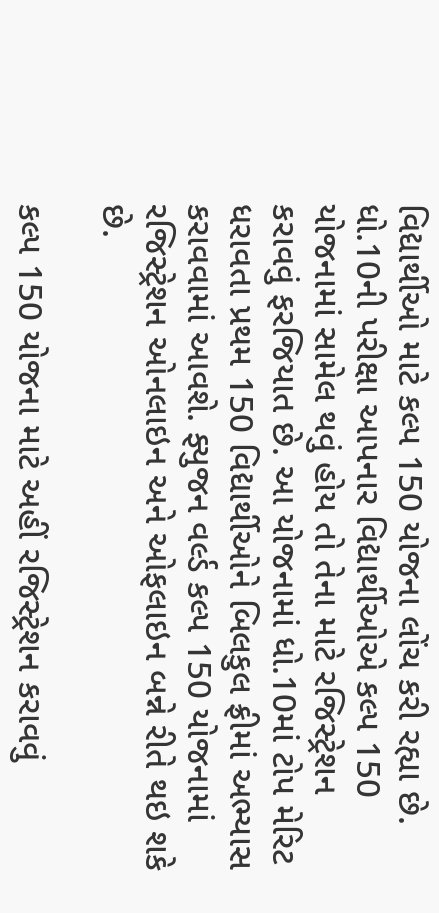વિદ્યાર્થીઓ માટે કલ્પ 150 યોજના લોંચ કરી રહ્યા છે. ધો.10ની પરીક્ષા આપનાર વિદ્યાર્થીઓએ કલ્પ 150 યોજનામાં સામેલ થવું હોય તો તેના માટે રજિસ્ટ્રેશન કરાવવું ફરજિયાત છે. આ યોજનામાં ધો.10માં ટોપ મેરિટ ધરાવતા પ્રથમ 150 વિદ્યાર્થીઓને બિલકુલ ફ્રીમાં અભ્યાસ કરાવવામાં આવશે. ફ્યુજન વર્લ્ડ કલ્પ 150 યોજનામાં રજિસ્ટ્રેશન ઓનલાઇન અને ઓફલાઇન બન્ને રીતે થઇ શકે છે.

કલ્પ 150 યોજના માટે અહીં રજિસ્ટ્રેશન કરાવવું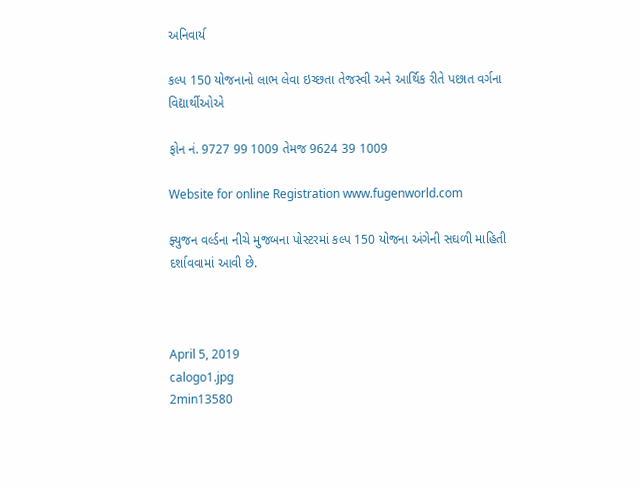અનિવાર્ય

કલ્પ 150 યોજનાનો લાભ લેવા ઇચ્છતા તેજસ્વી અને આર્થિક રીતે પછાત વર્ગના વિદ્યાર્થીઓએ

ફોન નં. 9727 99 1009 તેમજ 9624 39 1009

Website for online Registration www.fugenworld.com

ફ્યુજન વર્લ્ડના નીચે મુજબના પોસ્ટરમાં કલ્પ 150 યોજના અંગેની સઘળી માહિતી દર્શાવવામાં આવી છે.



April 5, 2019
calogo1.jpg
2min13580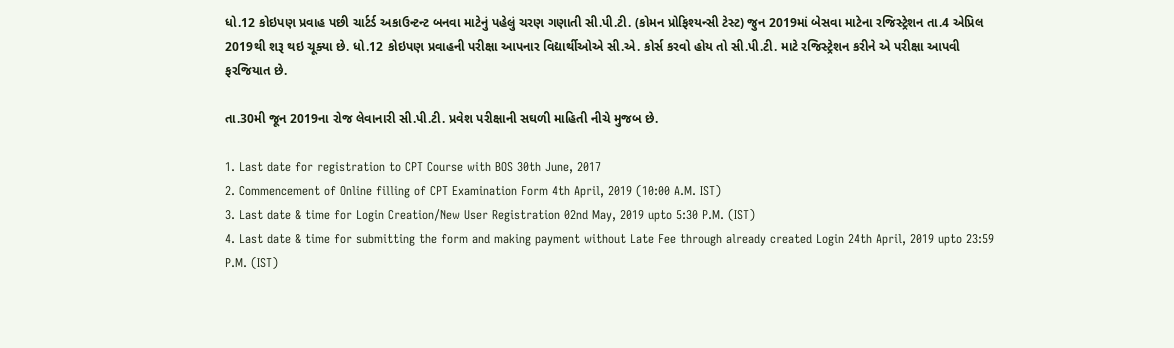ધો.12 કોઇપણ પ્રવાહ પછી ચાર્ટર્ડ અકાઉન્ટન્ટ બનવા માટેનું પહેલું ચરણ ગણાતી સી.પી.ટી. (કોમન પ્રોફિશ્યન્સી ટેસ્ટ) જુન 2019માં બેસવા માટેના રજિસ્ટ્રેશન તા.4 એપ્રિલ 2019થી શરૂ થઇ ચૂક્યા છે. ધો.12 કોઇપણ પ્રવાહની પરીક્ષા આપનાર વિદ્યાર્થીઓએ સી.એ. કોર્સ કરવો હોય તો સી.પી.ટી. માટે રજિસ્ટ્રેશન કરીને એ પરીક્ષા આપવી ફરજિયાત છે.

તા.30મી જૂન 2019ના રોજ લેવાનારી સી.પી.ટી. પ્રવેશ પરીક્ષાની સઘળી માહિતી નીચે મુજબ છે.

1. Last date for registration to CPT Course with BOS 30th June, 2017
2. Commencement of Online filling of CPT Examination Form 4th April, 2019 (10:00 A.M. IST)
3. Last date & time for Login Creation/New User Registration 02nd May, 2019 upto 5:30 P.M. (IST)
4. Last date & time for submitting the form and making payment without Late Fee through already created Login 24th April, 2019 upto 23:59 P.M. (IST)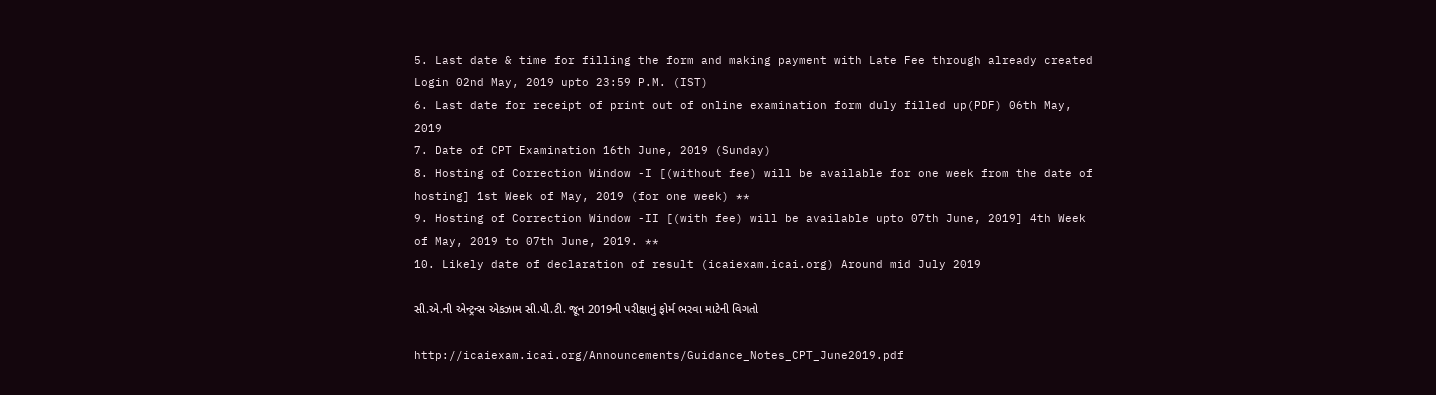5. Last date & time for filling the form and making payment with Late Fee through already created Login 02nd May, 2019 upto 23:59 P.M. (IST)
6. Last date for receipt of print out of online examination form duly filled up(PDF) 06th May, 2019
7. Date of CPT Examination 16th June, 2019 (Sunday)
8. Hosting of Correction Window -I [(without fee) will be available for one week from the date of hosting] 1st Week of May, 2019 (for one week) **
9. Hosting of Correction Window -II [(with fee) will be available upto 07th June, 2019] 4th Week of May, 2019 to 07th June, 2019. **
10. Likely date of declaration of result (icaiexam.icai.org) Around mid July 2019

સી.એ.ની એન્ટ્રન્સ એકઝામ સી.પી.ટી. જૂન 2019ની પરીક્ષાનું ફોર્મ ભરવા માટેની વિગતો

http://icaiexam.icai.org/Announcements/Guidance_Notes_CPT_June2019.pdf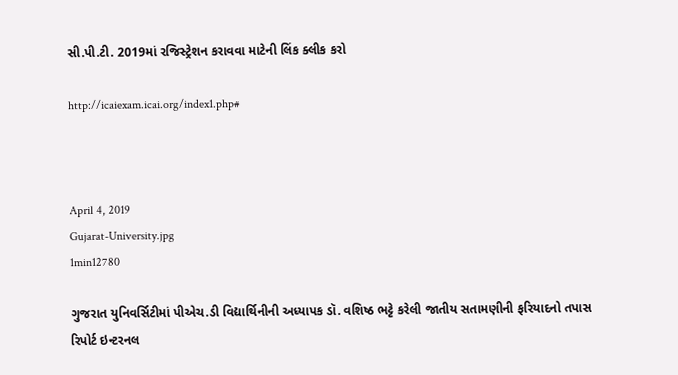સી.પી.ટી. 2019માં રજિસ્ટ્રેશન કરાવવા માટેની લિંક ક્લીક કરો

http://icaiexam.icai.org/index1.php#



April 4, 2019
Gujarat-University.jpg
1min12780

ગુજરાત યુનિવર્સિટીમાં પીએચ.ડી વિદ્યાર્થિનીની અધ્યાપક ડૉ. વશિષ્ઠ ભટ્ટે કરેલી જાતીય સતામણીની ફરિયાદનો તપાસ રિપોર્ટ ઇન્ટરનલ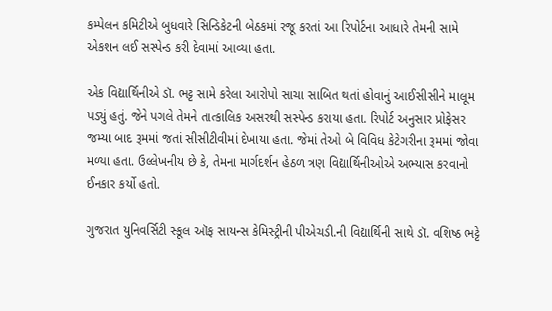કમ્પેલન કમિટીએ બુધવારે સિન્ડિકેટની બેઠકમાં રજૂ કરતાં આ રિપોર્ટના આધારે તેમની સામે એકશન લઈ સસ્પેન્ડ કરી દેવામાં આવ્યા હતા.

એક વિદ્યાર્થિનીએ ડૉ. ભટ્ટ સામે કરેલા આરોપો સાચા સાબિત થતાં હોવાનું આઈસીસીને માલૂમ પડ્યું હતું. જેને પગલે તેમને તાત્કાલિક અસરથી સસ્પેન્ડ કરાયા હતા. રિપોર્ટ અનુસાર પ્રોફેસર જમ્યા બાદ રૂમમાં જતાં સીસીટીવીમાં દેખાયા હતા. જેમાં તેઓ બે વિવિધ કેટેગરીના રૂમમાં જોવા મળ્યા હતા. ઉલ્લેખનીય છે કે, તેમના માર્ગદર્શન હેઠળ ત્રણ વિદ્યાર્થિનીઓએ અભ્યાસ કરવાનો ઈનકાર કર્યો હતો.

ગુજરાત યુનિવર્સિટી સ્કૂલ ઑફ સાયન્સ કેમિસ્ટ્રીની પીએચડી.ની વિદ્યાર્થિની સાથે ડૉ. વશિષ્ઠ ભટ્ટે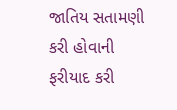જાતિય સતામણી કરી હોવાની ફરીયાદ કરી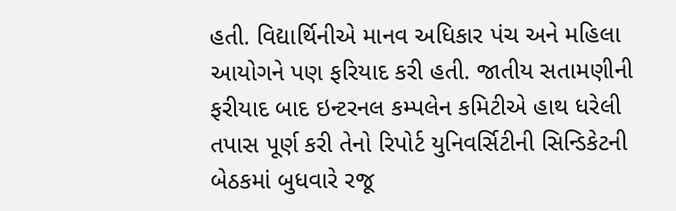હતી. વિદ્યાર્થિનીએ માનવ અધિકાર પંચ અને મહિલા આયોગને પણ ફરિયાદ કરી હતી. જાતીય સતામણીની ફરીયાદ બાદ ઇન્ટરનલ કમ્પલેન કમિટીએ હાથ ધરેલી તપાસ પૂર્ણ કરી તેનો રિપોર્ટ યુનિવર્સિટીની સિન્ડિકેટની બેઠકમાં બુધવારે રજૂ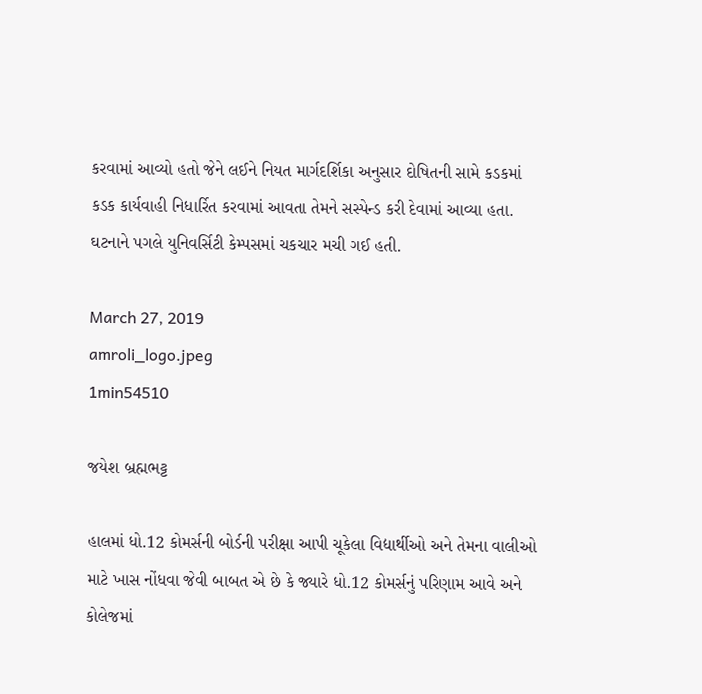કરવામાં આવ્યો હતો જેને લઈને નિયત માર્ગદર્શિકા અનુસાર દોષિતની સામે કડકમાં કડક કાર્યવાહી નિધાર્રિત કરવામાં આવતા તેમને સસ્પેન્ડ કરી દેવામાં આવ્યા હતા. ઘટનાને પગલે યુનિવર્સિટી કેમ્પસમાં ચકચાર મચી ગઈ હતી.

March 27, 2019
amroli_logo.jpeg
1min54510

જયેશ બ્રહ્મભટ્ટ

હાલમાં ધો.12 કોમર્સની બોર્ડની પરીક્ષા આપી ચૂકેલા વિદ્યાર્થીઓ અને તેમના વાલીઓ માટે ખાસ નોંધવા જેવી બાબત એ છે કે જ્યારે ધો.12 કોમર્સનું પરિણામ આવે અને કોલેજમાં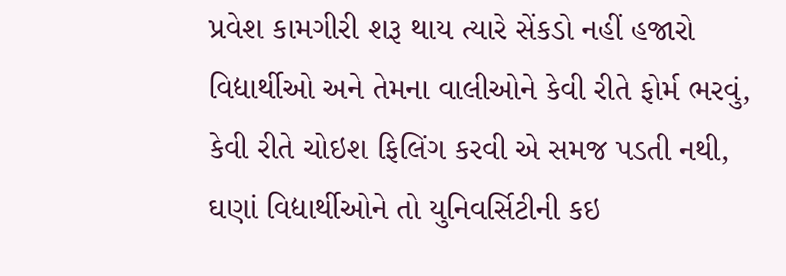પ્રવેશ કામગીરી શરૂ થાય ત્યારે સેંકડો નહીં હજારો વિદ્યાર્થીઓ અને તેમના વાલીઓને કેવી રીતે ફોર્મ ભરવું, કેવી રીતે ચોઇશ ફિલિંગ કરવી એ સમજ પડતી નથી, ઘણાં વિદ્યાર્થીઓને તો યુનિવર્સિટીની કઇ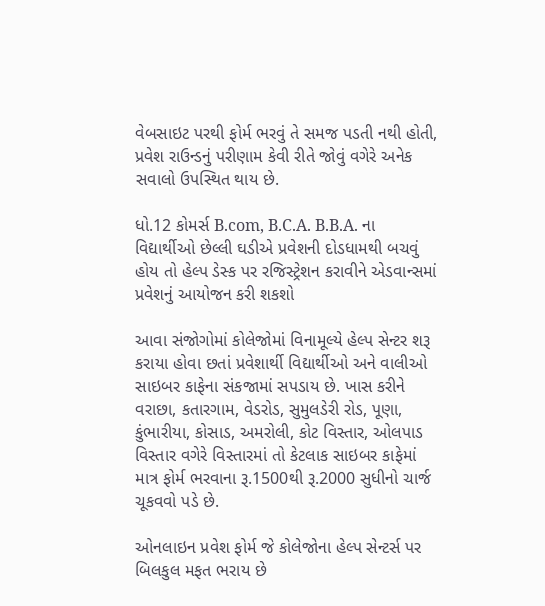વેબસાઇટ પરથી ફોર્મ ભરવું તે સમજ પડતી નથી હોતી, પ્રવેશ રાઉન્ડનું પરીણામ કેવી રીતે જોવું વગેરે અનેક સવાલો ઉપસ્થિત થાય છે.

ધો.12 કોમર્સ B.com, B.C.A. B.B.A. ના વિદ્યાર્થીઓ છેલ્લી ઘડીએ પ્રવેશની દોડધામથી બચવું હોય તો હેલ્પ ડેસ્ક પર રજિસ્ટ્રેશન કરાવીને એડવાન્સમાં પ્રવેશનું આયોજન કરી શકશો

આવા સંજોગોમાં કોલેજોમાં વિનામૂલ્યે હેલ્પ સેન્ટર શરૂ કરાયા હોવા છતાં પ્રવેશાર્થી વિદ્યાર્થીઓ અને વાલીઓ સાઇબર કાફેના સંકજામાં સપડાય છે. ખાસ કરીને વરાછા, કતારગામ, વેડરોડ, સુમુલડેરી રોડ, પૂણા, કુંભારીયા, કોસાડ, અમરોલી, કોટ વિસ્તાર, ઓલપાડ વિસ્તાર વગેરે વિસ્તારમાં તો કેટલાક સાઇબર કાફેમાં માત્ર ફોર્મ ભરવાના રૂ.1500થી રૂ.2000 સુધીનો ચાર્જ ચૂકવવો પડે છે.

ઓનલાઇન પ્રવેશ ફોર્મ જે કોલેજોના હેલ્પ સેન્ટર્સ પર બિલકુલ મફત ભરાય છે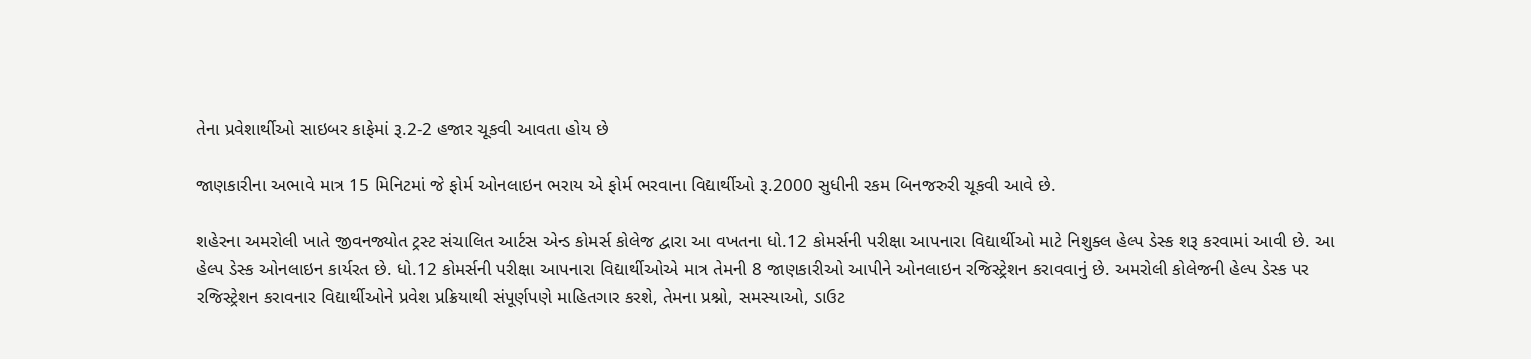તેના પ્રવેશાર્થીઓ સાઇબર કાફેમાં રૂ.2-2 હજાર ચૂકવી આવતા હોય છે

જાણકારીના અભાવે માત્ર 15 મિનિટમાં જે ફોર્મ ઓનલાઇન ભરાય એ ફોર્મ ભરવાના વિદ્યાર્થીઓ રૂ.2000 સુધીની રકમ બિનજરુરી ચૂકવી આવે છે.

શહેરના અમરોલી ખાતે જીવનજ્યોત ટ્રસ્ટ સંચાલિત આર્ટસ એન્ડ કોમર્સ કોલેજ દ્વારા આ વખતના ધો.12 કોમર્સની પરીક્ષા આપનારા વિદ્યાર્થીઓ માટે નિશુક્લ હેલ્પ ડેસ્ક શરૂ કરવામાં આવી છે. આ હેલ્પ ડેસ્ક ઓનલાઇન કાર્યરત છે. ધો.12 કોમર્સની પરીક્ષા આપનારા વિદ્યાર્થીઓએ માત્ર તેમની 8 જાણકારીઓ આપીને ઓનલાઇન રજિસ્ટ્રેશન કરાવવાનું છે. અમરોલી કોલેજની હેલ્પ ડેસ્ક પર રજિસ્ટ્રેશન કરાવનાર વિદ્યાર્થીઓને પ્રવેશ પ્રક્રિયાથી સંપૂર્ણપણે માહિતગાર કરશે, તેમના પ્રશ્નો, સમસ્યાઓ, ડાઉટ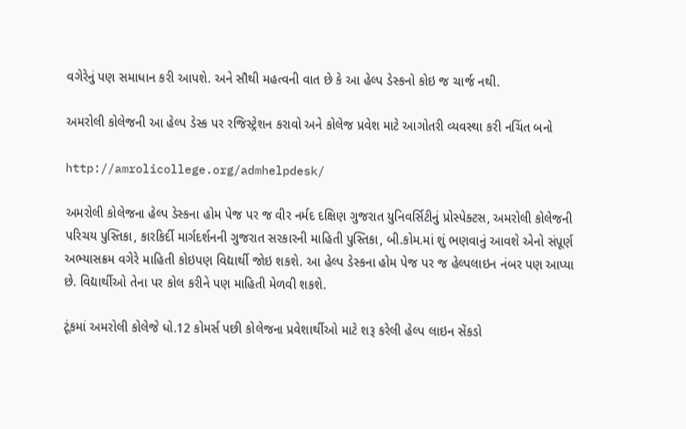વગેરેનું પણ સમાધાન કરી આપશે. અને સૌથી મહત્વની વાત છે કે આ હેલ્પ ડેસ્કનો કોઇ જ ચાર્જ નથી.

અમરોલી કોલેજની આ હેલ્પ ડેસ્ક પર રજિસ્ટ્રેશન કરાવો અને કોલેજ પ્રવેશ માટે આગોતરી વ્યવસ્થા કરી નચિંત બનો

http://amrolicollege.org/admhelpdesk/

અમરોલી કોલેજના હેલ્પ ડેસ્કના હોમ પેજ પર જ વીર નર્મદ દક્ષિણ ગુજરાત યુનિવર્સિટીનું પ્રોસ્પેક્ટસ, અમરોલી કોલેજની પરિચય પુસ્તિકા, કારકિર્દી માર્ગદર્શનની ગુજરાત સરકારની માહિતી પુસ્તિકા, બી.કોમ.માં શું ભણવાનું આવશે એનો સંપૂર્ણ અભ્યાસક્રમ વગેરે માહિતી કોઇપણ વિદ્યાર્થી જોઇ શકશે. આ હેલ્પ ડેસ્કના હોમ પેજ પર જ હેલ્પલાઇન નંબર પણ આપ્યા છે. વિદ્યાર્થીઓ તેના પર કોલ કરીને પણ માહિતી મેળવી શકશે.

ટૂંકમાં અમરોલી કોલેજે ધો.12 કોમર્સ પછી કોલેજના પ્રવેશાર્થીઓ માટે શરૂ કરેલી હેલ્પ લાઇન સેંકડો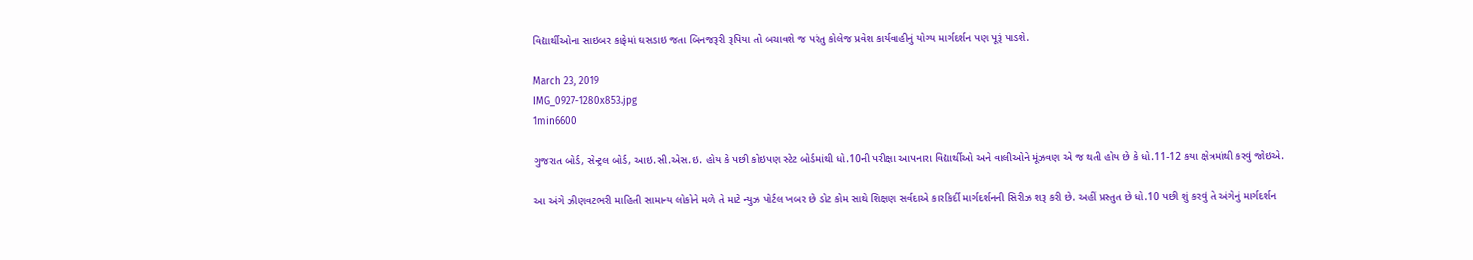વિદ્યાર્થીઓના સાઇબર કાફેમાં ઘસડાઇ જતા બિનજરૂરી રૂપિયા તો બચાવશે જ પરંતુ કોલેજ પ્રવેશ કાર્યવાહીનું યોગ્ય માર્ગદર્શન પણ પૂરૂં પાડશે.

March 23, 2019
IMG_0927-1280x853.jpg
1min6600

ગુજરાત બોર્ડ, સેન્ટ્રલ બોર્ડ, આઇ.સી.એસ.ઇ. હોય કે પછી કોઇપણ સ્ટેટ બોર્ડમાંથી ધો.10ની પરીક્ષા આપનારા વિદ્યાર્થીઓ અને વાલીઓને મૂંઝવણ એ જ થતી હોય છે કે ધો.11-12 કયા ક્ષેત્રમાંથી કરવું જોઇએ.

આ અંગે ઝીણવટભરી માહિતી સામાન્ય લોકોને મળે તે માટે ન્યુઝ પોર્ટલ ખબર છે ડોટ કોમ સાથે શિક્ષણ સર્વદાએ કારકિર્દી માર્ગદર્શનની સિરીઝ શરૂ કરી છે. અહીં પ્રસ્તુત છે ધો.10 પછી શું કરવું તે અંગેનું માર્ગદર્શન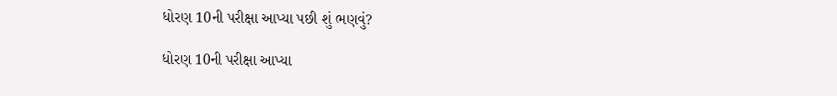ધોરણ 10ની પરીક્ષા આપ્યા પછી શું ભણવું?

ધોરણ 10ની પરીક્ષા આપ્યા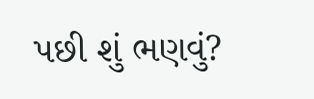પછી શું ભણવું?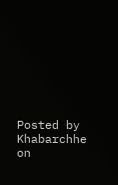Posted by Khabarchhe on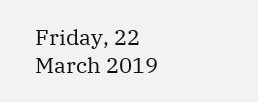Friday, 22 March 2019